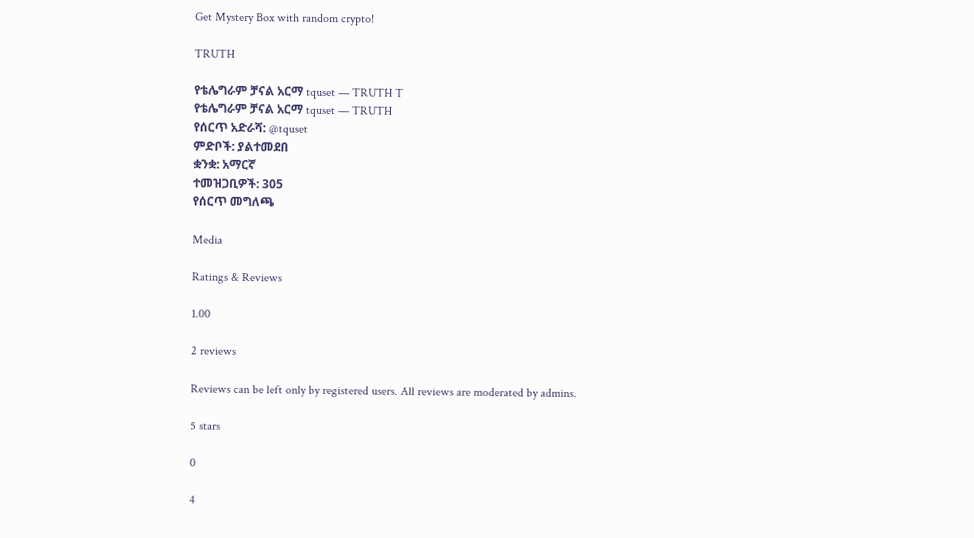Get Mystery Box with random crypto!

TRUTH

የቴሌግራም ቻናል አርማ tquset — TRUTH T
የቴሌግራም ቻናል አርማ tquset — TRUTH
የሰርጥ አድራሻ: @tquset
ምድቦች: ያልተመደበ
ቋንቋ: አማርኛ
ተመዝጋቢዎች: 305
የሰርጥ መግለጫ

Media

Ratings & Reviews

1.00

2 reviews

Reviews can be left only by registered users. All reviews are moderated by admins.

5 stars

0

4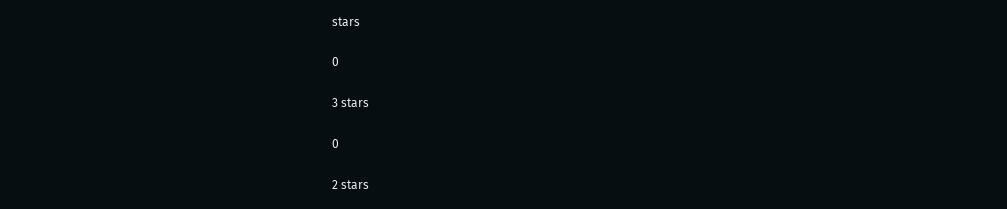stars

0

3 stars

0

2 stars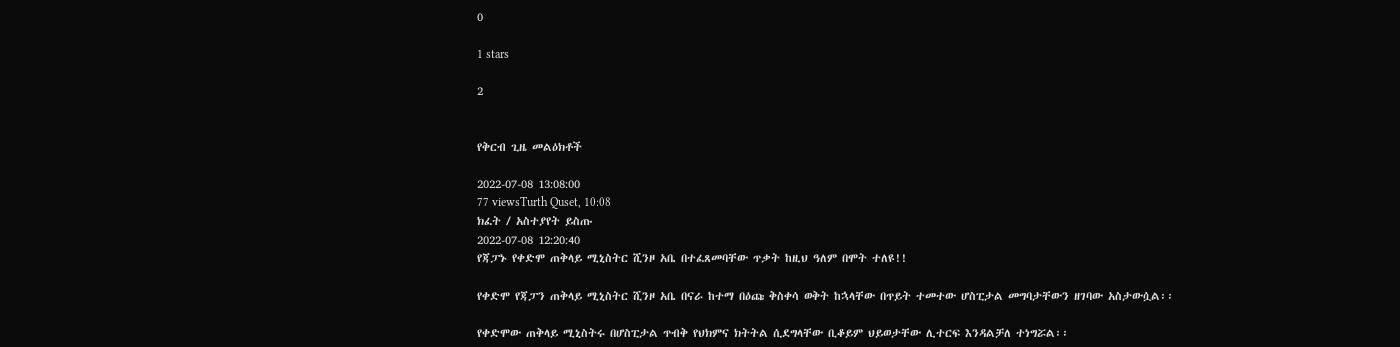0

1 stars

2


የቅርብ ጊዜ መልዕክቶች

2022-07-08 13:08:00
77 viewsTurth Quset, 10:08
ክፈት / አስተያየት ይስጡ
2022-07-08 12:20:40
የጃፓኑ የቀድሞ ጠቅላይ ሚኒስትር ሺንዞ አቤ በተፈጸመባቸው ጥቃት ከዚህ ዓለም በሞት ተለዩ!!

የቀድሞ የጃፓን ጠቅላይ ሚኒስትር ሺንዞ አቤ በናራ ከተማ በዕጩ ቅስቀሳ ወቅት ከኋላቸው በጥይት ተመተው ሆስፒታል መግባታቸውን ዘገባው አስታውሷል፡፡

የቀድሞው ጠቅላይ ሚኒስትሩ በሆስፒታል ጥብቅ የህክምና ክትትል ሲደግላቸው ቢቆይም ህይወታቸው ሊተርፍ እንዳልቻለ ተነግሯል፡፡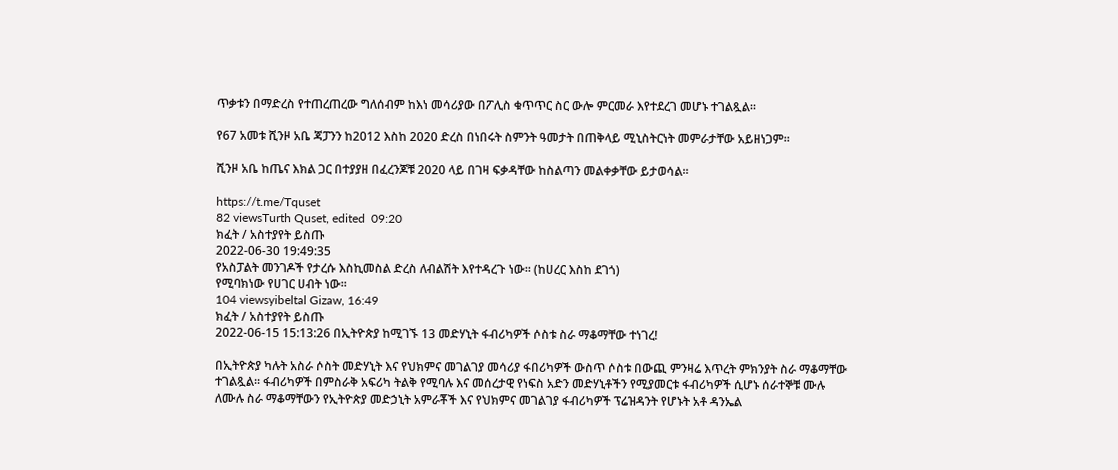ጥቃቱን በማድረስ የተጠረጠረው ግለሰብም ከእነ መሳሪያው በፖሊስ ቁጥጥር ስር ውሎ ምርመራ እየተደረገ መሆኑ ተገልጿል።

የ67 አመቱ ሺንዞ አቤ ጃፓንን ከ2012 እስከ 2020 ድረስ በነበሩት ስምንት ዓመታት በጠቅላይ ሚኒስትርነት መምራታቸው አይዘነጋም።

ሺንዞ አቤ ከጤና እክል ጋር በተያያዘ በፈረንጆቹ 2020 ላይ በገዛ ፍቃዳቸው ከስልጣን መልቀቃቸው ይታወሳል፡፡

https://t.me/Tquset
82 viewsTurth Quset, edited  09:20
ክፈት / አስተያየት ይስጡ
2022-06-30 19:49:35
የአስፓልት መንገዶች የታረሱ እስኪመስል ድረስ ለብልሽት እየተዳረጉ ነው፡፡ (ከሀረር እስከ ደገጎ)
የሚባክነው የሀገር ሀብት ነው፡፡
104 viewsyibeltal Gizaw, 16:49
ክፈት / አስተያየት ይስጡ
2022-06-15 15:13:26 በኢትዮጵያ ከሚገኙ 13 መድሃኒት ፋብሪካዎች ሶስቱ ስራ ማቆማቸው ተነገረ!

በኢትዮጵያ ካሉት አስራ ሶስት መድሃኒት እና የህክምና መገልገያ መሳሪያ ፋበሪካዎች ውስጥ ሶስቱ በውጪ ምንዛሬ እጥረት ምክንያት ስራ ማቆማቸው ተገልጿል፡፡ ፋብሪካዎች በምስራቅ አፍሪካ ትልቅ የሚባሉ እና መሰረታዊ የነፍስ አድን መድሃኒቶችን የሚያመርቱ ፋብሪካዎች ሲሆኑ ሰራተኞቹ ሙሉ ለሙሉ ስራ ማቆማቸውን የኢትዮጵያ መድኃኒት አምራቾች እና የህክምና መገልገያ ፋብሪካዎች ፕሬዝዳንት የሆኑት አቶ ዳንኤል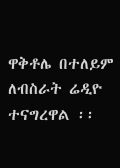ዋቅቶሌ በተለይም ለብስራት ሬዲዮ ተናግረዋል ፡፡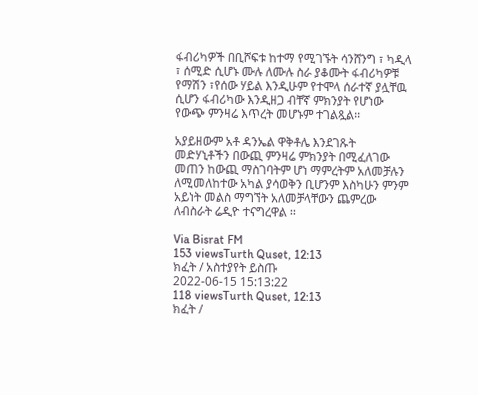ፋብሪካዎች በቢሾፍቱ ከተማ የሚገኙት ሳንሸንግ ፣ ካዲላ ፣ ሰሚድ ሲሆኑ ሙሉ ለሙሉ ስራ ያቆሙት ፋብሪካዎቹ የማሽን ፣የሰው ሃይል እንዲሁም የተሞላ ሰራተኛ ያሏቸዉ ሲሆን ፋብሪካው እንዲዘጋ ብቸኛ ምክንያት የሆነው የውጭ ምንዛሬ እጥረት መሆኑም ተገልጿል፡፡

አያይዘውም አቶ ዳንኤል ዋቅቶሌ እንደገጹት መድሃኒቶችን በውጪ ምንዛሬ ምክንያት በሚፈለገው መጠን ከውጪ ማስገባትም ሆነ ማምረትም አለመቻሉን ለሚመለከተው አካል ያሳወቅን ቢሆንም እስካሁን ምንም አይነት መልስ ማግኘት አለመቻላቸውን ጨምረው ለብስራት ሬዲዮ ተናግረዋል ፡፡

Via Bisrat FM
153 viewsTurth Quset, 12:13
ክፈት / አስተያየት ይስጡ
2022-06-15 15:13:22
118 viewsTurth Quset, 12:13
ክፈት /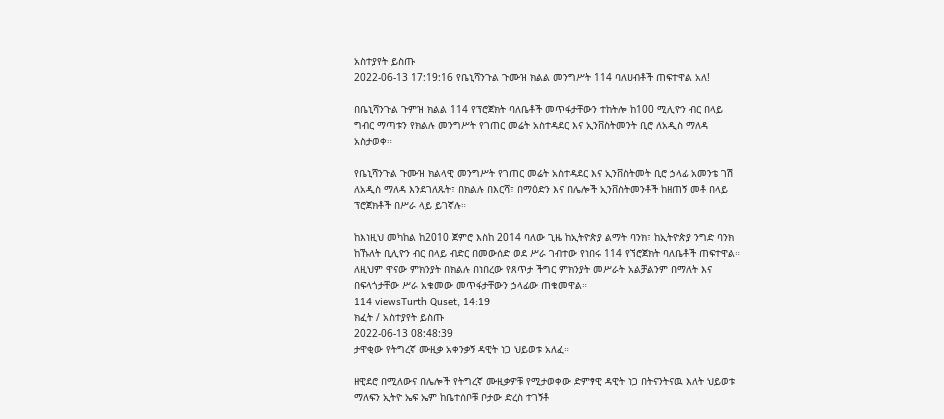አስተያየት ይስጡ
2022-06-13 17:19:16 የቤኒሻንጉል ጉሙዝ ክልል መንግሥት 114 ባለሀብቶች ጠፍተዋል አለ!

በቤኒሻንጉል ጉምዝ ክልል 114 የፕሮጀክት ባለቤቶች መጥፋታቸውን ተከትሎ ከ100 ሚሊዮን ብር በላይ ግብር ማጣቱን የክልሉ መንግሥት የገጠር መሬት አስተዳደር እና ኢንቨስትመንት ቢሮ ለአዲስ ማለዳ አስታወቀ።

የቤኒሻንጉል ጉሙዝ ክልላዊ መንግሥት የገጠር መሬት አስተዳደር እና ኢንቨስትመት ቢሮ ኃላፊ አመንቴ ገሽ ለአዲስ ማለዳ እንደገለጹት፣ በክልሉ በእርሻ፣ በማዕድን እና በሌሎች ኢንቨስትመንቶች ከዘጠኝ መቶ በላይ ፕሮጀክቶች በሥራ ላይ ይገኛሉ።

ከእነዚህ መካከል ከ2010 ጀምሮ እስከ 2014 ባለው ጊዜ ከኢትዮጵያ ልማት ባንክ፣ ከኢትዮጵያ ንግድ ባንክ ከኹለት ቢሊዮን ብር በላይ ብድር በመውሰድ ወደ ሥራ ገብተው የነበሩ 114 የኘሮጀክት ባለቤቶች ጠፍተዋል። ለዚህም ዋናው ምክንያት በክልሉ በነበረው የጸጥታ ችግር ምክንያት መሥራት አልቻልንም በማለት እና በፍላጎታቸው ሥራ አቁመው መጥፋታቸውን ኃላፊው ጠቁመዋል።
114 viewsTurth Quset, 14:19
ክፈት / አስተያየት ይስጡ
2022-06-13 08:48:39
ታዋቂው የትግረኛ ሙዚቃ አቀንቃኝ ዳዊት ነጋ ህይወቱ አለፈ።

ዘዊደሮ በሚለውና በሌሎች የትግረኛ ሙዚቃዎቹ የሚታወቀው ድምፃዊ ዳዊት ነጋ በትናንትናዉ እለት ህይወቱ ማለፍን ኢትዮ ኤፍ ኤም ከቤተሰቦቹ ቦታው ድረስ ተገኝቶ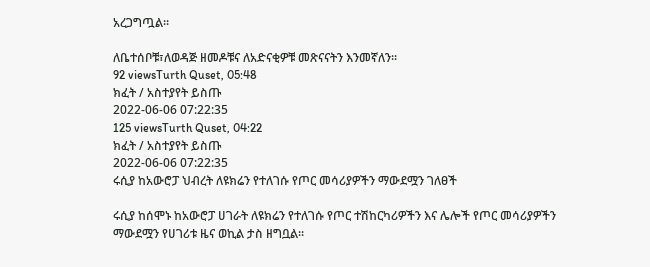አረጋግጧል።

ለቤተሰቦቹ፣ለወዳጅ ዘመዶቹና ለአድናቂዎቹ መጽናናትን እንመኛለን፡፡
92 viewsTurth Quset, 05:48
ክፈት / አስተያየት ይስጡ
2022-06-06 07:22:35
125 viewsTurth Quset, 04:22
ክፈት / አስተያየት ይስጡ
2022-06-06 07:22:35
ሩሲያ ከአውሮፓ ህብረት ለዩክሬን የተለገሱ የጦር መሳሪያዎችን ማውደሟን ገለፀች

ሩሲያ ከሰሞኑ ከአውሮፓ ሀገራት ለዩክሬን የተለገሱ የጦር ተሽከርካሪዎችን እና ሌሎች የጦር መሳሪያዎችን ማውደሟን የሀገሪቱ ዜና ወኪል ታስ ዘግቧል።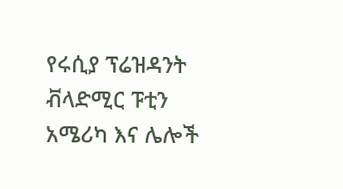የሩሲያ ፕሬዝዳንት ቭላድሚር ፑቲን አሜሪካ እና ሌሎች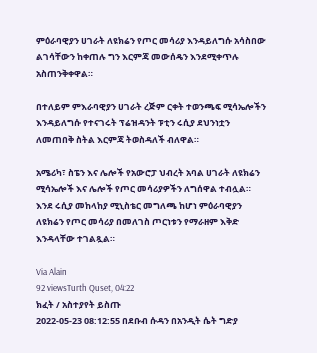ምዕራባዊያን ሀገራት ለዩክሬን የጦር መሳሪያ እንዳይለግሱ አሳስበው ልገሳቸውን ከቀጠሉ ግን እርምጃ መውሰዴን እንደሚቀጥሉ አስጠንቅቀዋል።

በተለይም ምእራባዊያን ሀገራት ረጅም ርቀት ተወንጫፍ ሚሳኤሎችን እንዳይለግሱ የተናገሩት ፕሬዝዳንት ፑቲን ሩሲያ ደህንነቷን ለመጠበቅ ስትል እርምጃ ትወስዳለች ብለዋል።

አሜሪካ፣ ስፔን እና ሌሎች የአውሮፓ ህብረት አባል ሀገራት ለዩክሬን ሚሳኤሎች እና ሌሎች የጦር መሳሪያዎችን ለግሰዋል ተብሏል።
እንደ ሩሲያ መከላከያ ሚኒስቴር መግለጫ ከሆነ ምዕራባዊያን ለዩክሬን የጦር መሳሪያ በመለገስ ጦርነቱን የማራዘም እቅድ እንዳላቸው ተገልጿል።

Via Alain
92 viewsTurth Quset, 04:22
ክፈት / አስተያየት ይስጡ
2022-05-23 08:12:55 በደቡብ ሱዳን በአንዲት ሴት ግድያ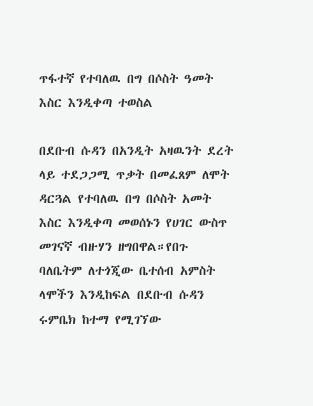ጥፋተኛ የተባለዉ በግ በሶስት ዓመት እስር እንዲቀጣ ተወስል

በደቡብ ሱዳን በአንዲት አዛዉንት ደረት ላይ ተደጋጋሚ ጥቃት በመፈጸም ለሞት ዳርጓል የተባለዉ በግ በሶስት አመት እስር እንዲቀጣ መወሰኑን የሀገር ውስጥ መገናኛ ብዙሃን ዘግበዋል።የበጉ ባለቤትም ለተጎጂው ቤተሰብ አምስት ላሞችን እንዲከፍል በደቡብ ሱዳን ሩምቤክ ከተማ የሚገኘው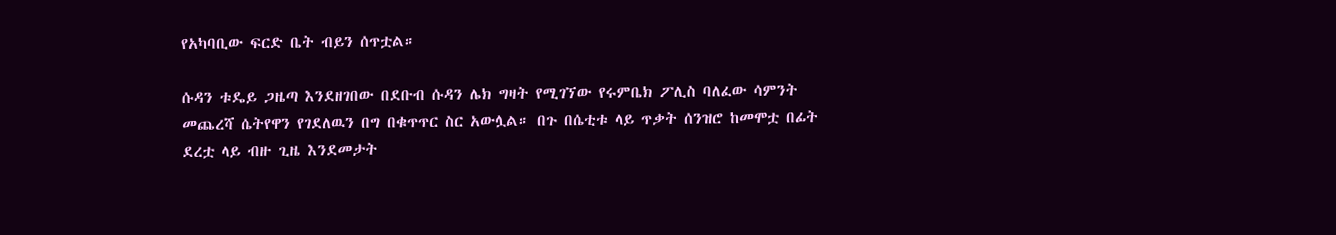የአካባቢው ፍርድ ቤት ብይን ሰጥቷል።

ሱዳን ቱዴይ ጋዜጣ እንደዘገበው በደቡብ ሱዳን ሌክ ግዛት የሚገኘው የሩምቤክ ፖሊስ ባለፈው ሳምንት መጨረሻ ሴትየዋን የገደለዉን በግ በቁጥጥር ስር አውሏል። በጉ በሴቲቱ ላይ ጥቃት ሰንዝሮ ከመሞቷ በፊት ደረቷ ላይ ብዙ ጊዜ እንደመታት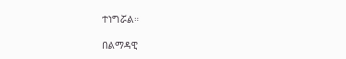ተነግሯል።

በልማዳዊ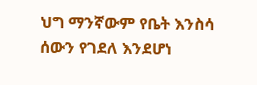ህግ ማንኛውም የቤት እንስሳ ሰውን የገደለ እንደሆነ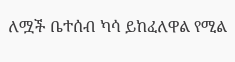ለሟች ቤተሰብ ካሳ ይከፈለዋል የሚል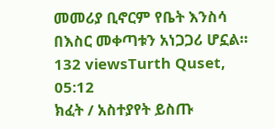መመሪያ ቢኖርም የቤት እንስሳ በእስር መቀጣቱን አነጋጋሪ ሆኗል።
132 viewsTurth Quset, 05:12
ክፈት / አስተያየት ይስጡ